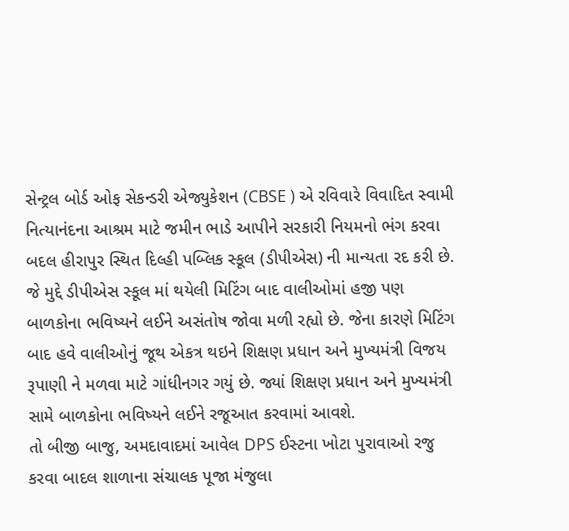સેન્ટ્રલ બોર્ડ ઓફ સેકન્ડરી એજ્યુકેશન (CBSE ) એ રવિવારે વિવાદિત સ્વામી નિત્યાનંદના આશ્રમ માટે જમીન ભાડે આપીને સરકારી નિયમનો ભંગ કરવા બદલ હીરાપુર સ્થિત દિલ્હી પબ્લિક સ્કૂલ (ડીપીએસ) ની માન્યતા રદ કરી છે.
જે મુદ્દે ડીપીએસ સ્કૂલ માં થયેલી મિટિંગ બાદ વાલીઓમાં હજી પણ બાળકોના ભવિષ્યને લઈને અસંતોષ જોવા મળી રહ્યો છે. જેના કારણે મિટિંગ બાદ હવે વાલીઓનું જૂથ એકત્ર થઇને શિક્ષણ પ્રધાન અને મુખ્યમંત્રી વિજય રૂપાણી ને મળવા માટે ગાંધીનગર ગયું છે. જ્યાં શિક્ષણ પ્રધાન અને મુખ્યમંત્રી સામે બાળકોના ભવિષ્યને લઈને રજૂઆત કરવામાં આવશે.
તો બીજી બાજુ, અમદાવાદમાં આવેલ DPS ઈસ્ટના ખોટા પુરાવાઓ રજુ કરવા બાદલ શાળાના સંચાલક પૂજા મંજુલા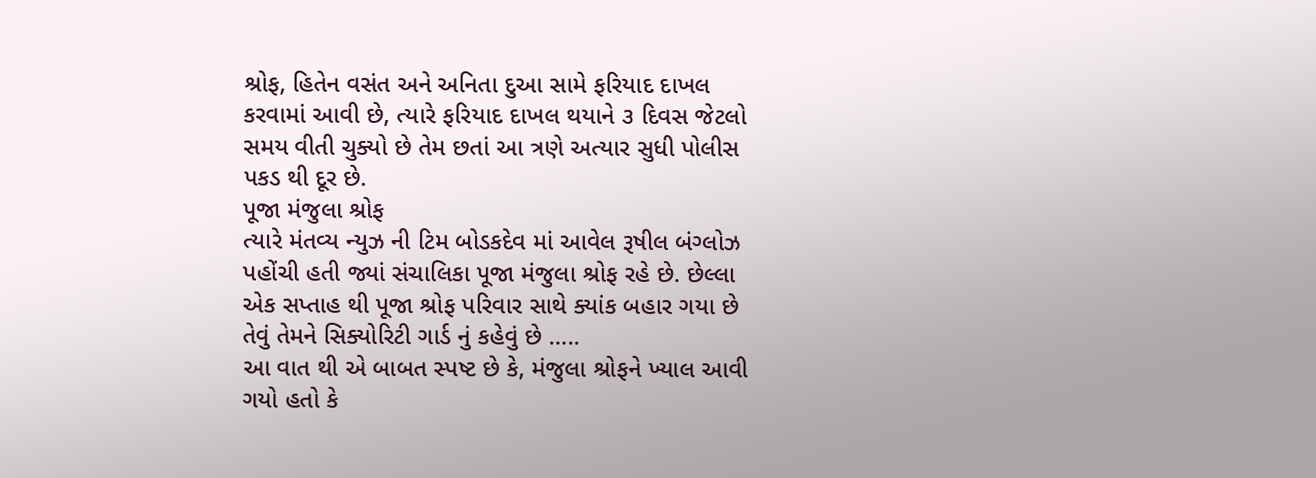શ્રોફ, હિતેન વસંત અને અનિતા દુઆ સામે ફરિયાદ દાખલ કરવામાં આવી છે, ત્યારે ફરિયાદ દાખલ થયાને ૩ દિવસ જેટલો સમય વીતી ચુક્યો છે તેમ છતાં આ ત્રણે અત્યાર સુધી પોલીસ પકડ થી દૂર છે.
પૂજા મંજુલા શ્રોફ
ત્યારે મંતવ્ય ન્યુઝ ની ટિમ બોડકદેવ માં આવેલ રૂષીલ બંગ્લોઝ પહોંચી હતી જ્યાં સંચાલિકા પૂજા મંજુલા શ્રોફ રહે છે. છેલ્લા એક સપ્તાહ થી પૂજા શ્રોફ પરિવાર સાથે ક્યાંક બહાર ગયા છે તેવું તેમને સિક્યોરિટી ગાર્ડ નું કહેવું છે …..
આ વાત થી એ બાબત સ્પષ્ટ છે કે, મંજુલા શ્રોફને ખ્યાલ આવી ગયો હતો કે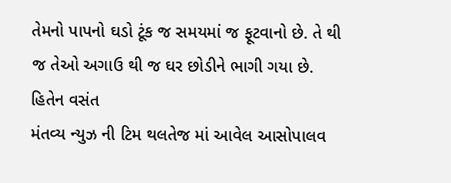તેમનો પાપનો ઘડો ટૂંક જ સમયમાં જ ફૂટવાનો છે. તે થી જ તેઓ અગાઉ થી જ ઘર છોડીને ભાગી ગયા છે.
હિતેન વસંત
મંતવ્ય ન્યુઝ ની ટિમ થલતેજ માં આવેલ આસોપાલવ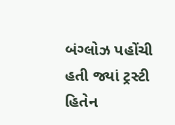બંગ્લોઝ પહોંચી હતી જ્યાં ટ્રસ્ટી હિતેન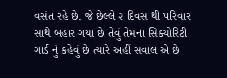વસંત રહે છે. જે છેલ્લે ૨ દિવસ થી પરિવાર સાથે બહાર ગયા છે તેવું તેમના સિક્યોરિટી ગાર્ડ નું કહેવું છે ત્યારે અહીં સવાલ એ છે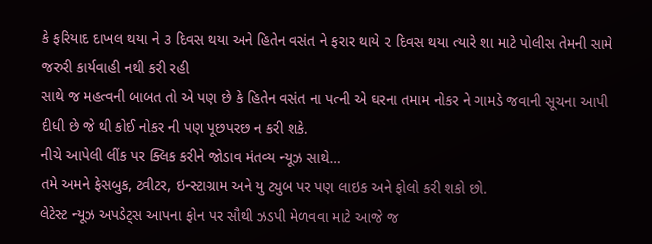કે ફરિયાદ દાખલ થયા ને ૩ દિવસ થયા અને હિતેન વસંત ને ફરાર થાયે ૨ દિવસ થયા ત્યારે શા માટે પોલીસ તેમની સામે જરુરી કાર્યવાહી નથી કરી રહી
સાથે જ મહત્વની બાબત તો એ પણ છે કે હિતેન વસંત ના પત્ની એ ઘરના તમામ નોકર ને ગામડે જવાની સૂચના આપી દીધી છે જે થી કોઈ નોકર ની પણ પૂછપરછ ન કરી શકે.
નીચે આપેલી લીંક પર ક્લિક કરીને જોડાવ મંતવ્ય ન્યૂઝ સાથે…
તમે અમને ફેસબુક, ટ્વીટર, ઇન્સ્ટાગ્રામ અને યુ ટ્યુબ પર પણ લાઇક અને ફોલો કરી શકો છો.
લેટેસ્ટ ન્યૂઝ અપડેટ્સ આપના ફોન પર સૌથી ઝડપી મેળવવા માટે આજે જ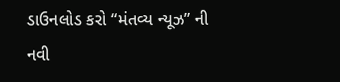ડાઉનલોડ કરો “મંતવ્ય ન્યૂઝ” ની નવી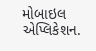મોબાઇલ એપ્લિકેશન.